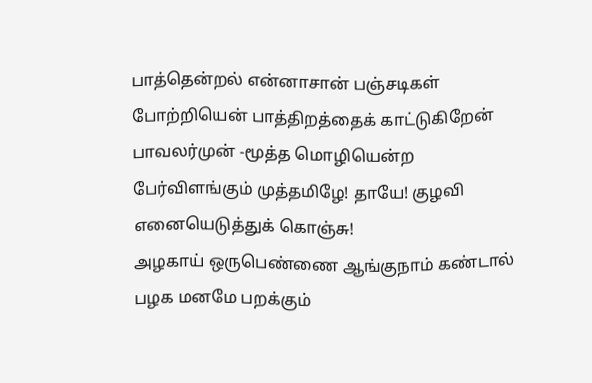பாத்தென்றல் என்னாசான் பஞ்சடிகள் போற்றியென் பாத்திறத்தைக் காட்டுகிறேன் பாவலர்முன் -மூத்த மொழியென்ற பேர்விளங்கும் முத்தமிழே! தாயே! குழவி எனையெடுத்துக் கொஞ்சு!
அழகாய் ஒருபெண்ணை ஆங்குநாம் கண்டால்
பழக மனமே பறக்கும்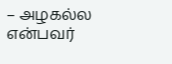– அழகல்ல
என்பவர்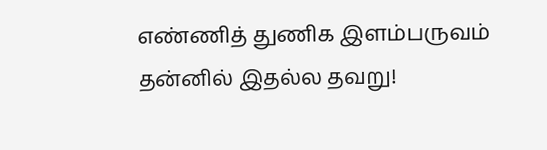எண்ணித் துணிக இளம்பருவம்
தன்னில் இதல்ல தவறு!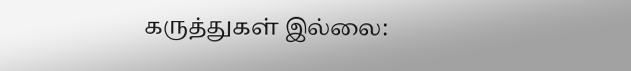கருத்துகள் இல்லை: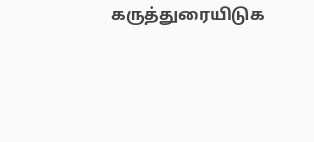கருத்துரையிடுக